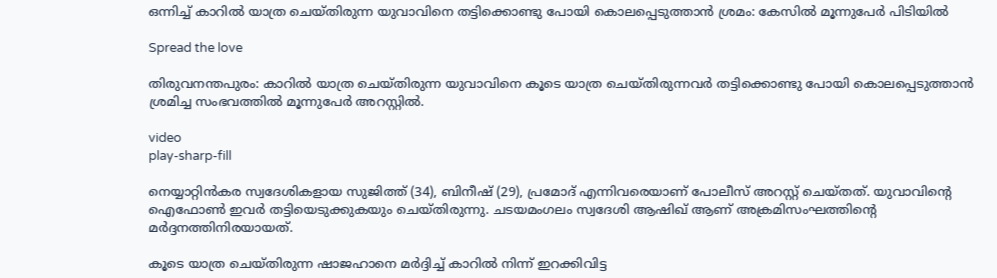ഒന്നിച്ച് കാറിൽ യാത്ര ചെയ്തിരുന്ന യുവാവിനെ തട്ടിക്കൊണ്ടു പോയി കൊലപ്പെടുത്താൻ ശ്രമം: കേസിൽ മൂന്നുപേർ പിടിയിൽ

Spread the love

തിരുവനന്തപുരം: കാറിൽ യാത്ര ചെയ്തിരുന്ന യുവാവിനെ കൂടെ യാത്ര ചെയ്തിരുന്നവർ തട്ടിക്കൊണ്ടു പോയി കൊലപ്പെടുത്താൻ ശ്രമിച്ച സംഭവത്തിൽ മൂന്നുപേർ അറസ്റ്റിൽ.

video
play-sharp-fill

നെയ്യാറ്റിൻകര സ്വദേശികളായ സുജിത്ത് (34), ബിനീഷ് (29), പ്രമോദ് എന്നിവരെയാണ് പോലീസ് അറസ്റ്റ് ചെയ്തത്. യുവാവിന്റെ ഐഫോൺ ഇവർ തട്ടിയെടുക്കുകയും ചെയ്തിരുന്നു. ചടയമംഗലം സ്വദേശി ആഷിഖ് ആണ് അക്രമിസംഘത്തിന്‍റെ മർദ്ദനത്തിനിരയായത്.

കൂടെ യാത്ര ചെയ്തിരുന്ന ഷാജഹാനെ മർദ്ദിച്ച് കാറിൽ നിന്ന് ഇറക്കിവിട്ട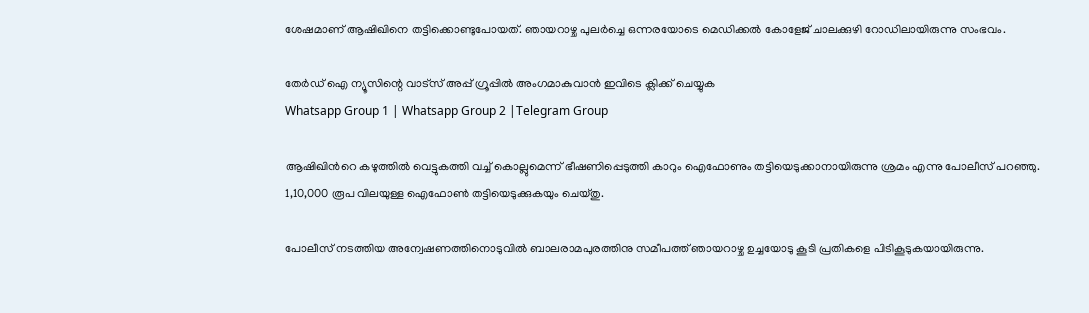ശേഷമാണ് ആഷിഖിനെ തട്ടിക്കൊണ്ടുപോയത്. ഞായറാഴ്ച പുലർച്ചെ ഒന്നരയോടെ മെഡിക്കൽ കോളേജ് ചാലക്കുഴി റോഡിലായിരുന്നു സംഭവം.

തേർഡ് ഐ ന്യൂസിന്റെ വാട്സ് അപ്പ് ഗ്രൂപ്പിൽ അംഗമാകുവാൻ ഇവിടെ ക്ലിക്ക് ചെയ്യുക
Whatsapp Group 1 | Whatsapp Group 2 |Telegram Group

ആഷിഖിന്‍റെ കഴുത്തിൽ വെട്ടുകത്തി വച്ച് കൊല്ലുമെന്ന് ഭീഷണിപ്പെടുത്തി കാറും ഐഫോണും തട്ടിയെടുക്കാനായിരുന്നു ശ്രമം എന്നു പോലീസ് പറഞ്ഞു. 1,10,000 രൂപ വിലയുള്ള ഐഫോൺ തട്ടിയെടുക്കുകയും ചെയ്തു.

പോലീസ് നടത്തിയ അന്വേഷണത്തിനൊടുവിൽ ബാലരാമപുരത്തിനു സമീപത്ത് ഞായറാഴ്ച ഉച്ചയോടു കൂടി പ്രതികളെ പിടികൂടുകയായിരുന്നു.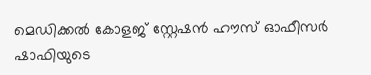മെഡിക്കൽ കോളജ് സ്റ്റേഷൻ ഹൗസ് ഓഫീസർ ഷാഫിയുടെ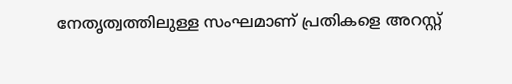നേതൃത്വത്തിലുള്ള സംഘമാണ് പ്രതികളെ അറസ്റ്റ്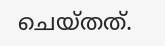ചെയ്തത്.